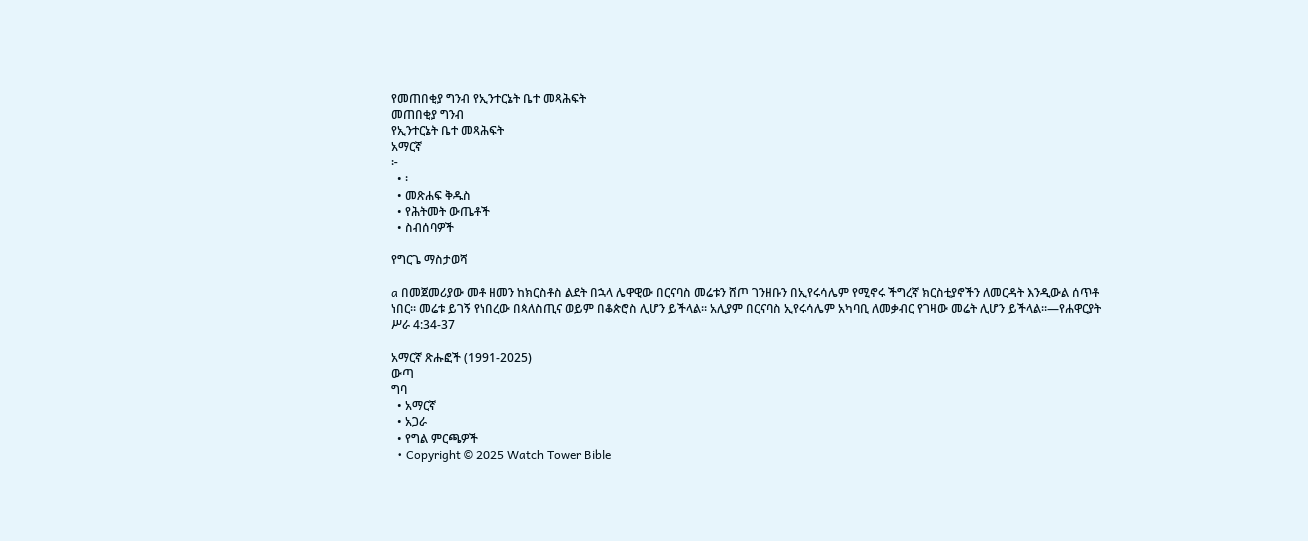የመጠበቂያ ግንብ የኢንተርኔት ቤተ መጻሕፍት
መጠበቂያ ግንብ
የኢንተርኔት ቤተ መጻሕፍት
አማርኛ
፦
  • ፡
  • መጽሐፍ ቅዱስ
  • የሕትመት ውጤቶች
  • ስብሰባዎች

የግርጌ ማስታወሻ

a በመጀመሪያው መቶ ዘመን ከክርስቶስ ልደት በኋላ ሌዋዊው በርናባስ መሬቱን ሸጦ ገንዘቡን በኢየሩሳሌም የሚኖሩ ችግረኛ ክርስቲያኖችን ለመርዳት እንዲውል ሰጥቶ ነበር። መሬቱ ይገኝ የነበረው በጳለስጢና ወይም በቆጵሮስ ሊሆን ይችላል። አሊያም በርናባስ ኢየሩሳሌም አካባቢ ለመቃብር የገዛው መሬት ሊሆን ይችላል።—የሐዋርያት ሥራ 4:34-37

አማርኛ ጽሑፎች (1991-2025)
ውጣ
ግባ
  • አማርኛ
  • አጋራ
  • የግል ምርጫዎች
  • Copyright © 2025 Watch Tower Bible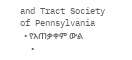and Tract Society of Pennsylvania
  • የአጠቃቀም ውል
  •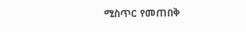ሚስጥር የመጠበቅ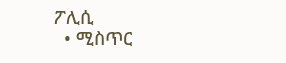ፖሊሲ
  • ሚስጥር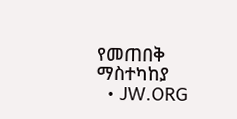የመጠበቅ ማስተካከያ
  • JW.ORG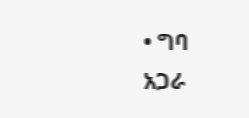• ግባ
አጋራ